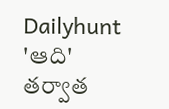Dailyhunt
'ఆది' తర్వాత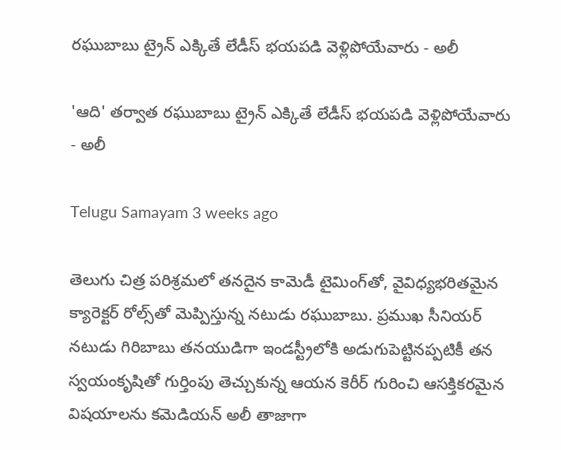రఘుబాబు ట్రైన్ ఎక్కితే లేడీస్ భయపడి వెళ్లిపోయేవారు - అలీ

'ఆది' తర్వాత రఘుబాబు ట్రైన్ ఎక్కితే లేడీస్ భయపడి వెళ్లిపోయేవారు - అలీ

Telugu Samayam 3 weeks ago

తెలుగు చిత్ర పరిశ్రమలో తనదైన కామెడీ టైమింగ్‌తో, వైవిధ్యభరితమైన క్యారెక్టర్ రోల్స్‌తో మెప్పిస్తున్న నటుడు రఘుబాబు. ప్రముఖ సీనియర్ నటుడు గిరిబాబు తనయుడిగా ఇండస్ట్రీలోకి అడుగుపెట్టినప్పటికీ తన స్వయంకృషితో గుర్తింపు తెచ్చుకున్న ఆయన కెరీర్ గురించి ఆసక్తికరమైన విషయాలను కమెడియన్ అలీ తాజాగా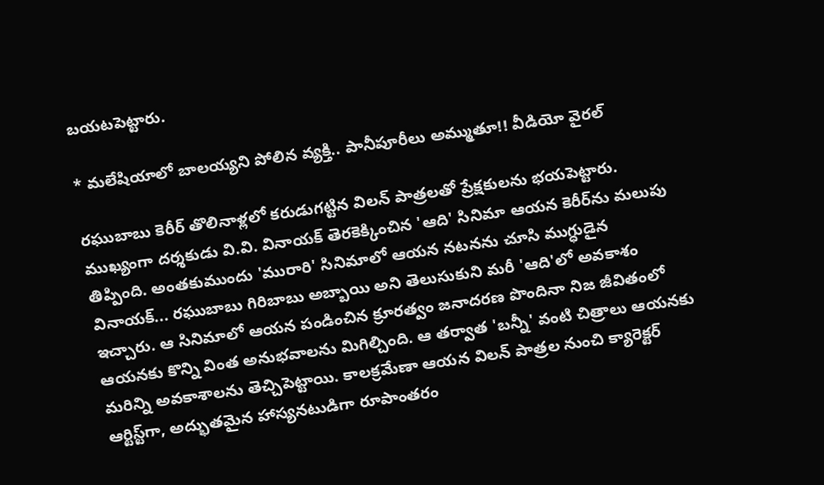బయటపెట్టారు.

* మలేషియాలో బాలయ్యని పోలిన వ్యక్తి.. పానీపూరీలు అమ్ముతూ!! వీడియో వైరల్

రఘుబాబు కెరీర్ తొలినాళ్లలో కరుడుగట్టిన విలన్ పాత్రలతో ప్రేక్షకులను భయపెట్టారు. ముఖ్యంగా దర్శకుడు వి.వి. వినాయక్ తెరకెక్కించిన 'ఆది' సినిమా ఆయన కెరీర్‌ను మలుపు తిప్పింది. అంతకుముందు 'మురారి' సినిమాలో ఆయన నటనను చూసి ముగ్ధుడైన వినాయక్... రఘుబాబు గిరిబాబు అబ్బాయి అని తెలుసుకుని మరీ 'ఆది'లో అవకాశం ఇచ్చారు. ఆ సినిమాలో ఆయన పండించిన క్రూరత్వం జనాదరణ పొందినా నిజ జీవితంలో ఆయనకు కొన్ని వింత అనుభవాలను మిగిల్చింది. ఆ తర్వాత 'బన్నీ' వంటి చిత్రాలు ఆయనకు మరిన్ని అవకాశాలను తెచ్చిపెట్టాయి. కాలక్రమేణా ఆయన విలన్ పాత్రల నుంచి క్యారెక్టర్ ఆర్టిస్ట్‌గా, అద్భుతమైన హాస్యనటుడిగా రూపాంతరం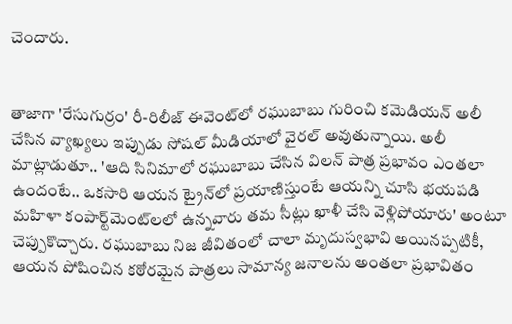చెందారు.


తాజాగా 'రేసుగుర్రం' రీ-రిలీజ్ ఈవెంట్‌లో రఘుబాబు గురించి కమెడియన్ అలీ చేసిన వ్యాఖ్యలు ఇప్పుడు సోషల్ మీడియాలో వైరల్ అవుతున్నాయి. అలీ మాట్లాడుతూ.. 'ఆది సినిమాలో రఘుబాబు చేసిన విలన్ పాత్ర ప్రభావం ఎంతలా ఉందంటే.. ఒకసారి ఆయన ట్రైన్‌లో ప్రయాణిస్తుంటే ఆయన్ని చూసి భయపడి మహిళా కంపార్ట్‌మెంట్‌లలో ఉన్నవారు తమ సీట్లు ఖాళీ చేసి వెళ్లిపోయారు' అంటూ చెప్పుకొచ్చారు. రఘుబాబు నిజ జీవితంలో చాలా మృదుస్వభావి అయినప్పటికీ, ఆయన పోషించిన కఠోరమైన పాత్రలు సామాన్య జనాలను అంతలా ప్రభావితం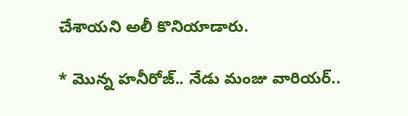చేశాయని అలీ కొనియాడారు.

* మొన్న హనీరోజ్.. నేడు మంజు వారియర్..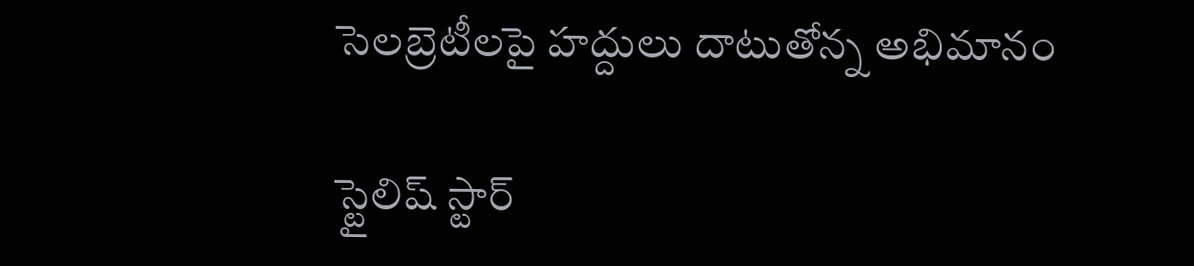సెలబ్రెటీలపై హద్దులు దాటుతోన్న అభిమానం

స్టైలిష్ స్టార్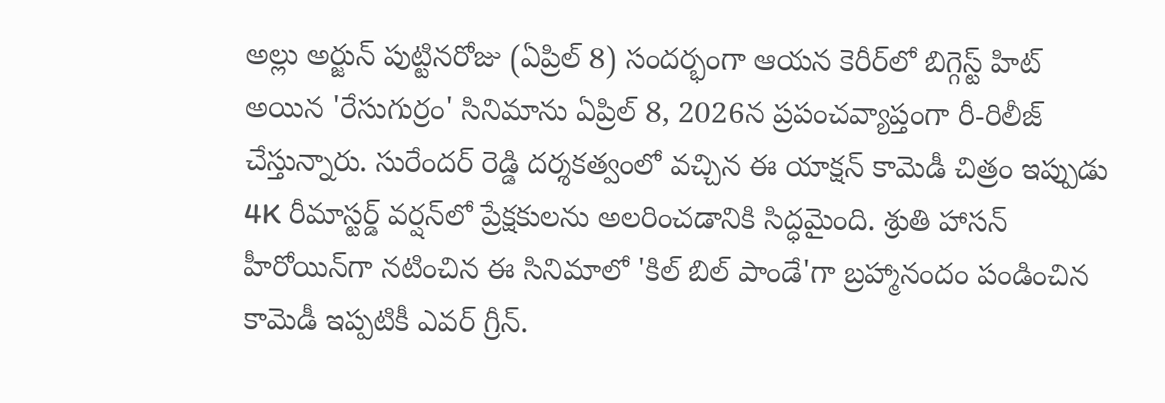అల్లు అర్జున్ పుట్టినరోజు (ఏప్రిల్ 8) సందర్భంగా ఆయన కెరీర్‌లో బిగ్గెస్ట్ హిట్ అయిన 'రేసుగుర్రం' సినిమాను ఏప్రిల్ 8, 2026న ప్రపంచవ్యాప్తంగా రీ-రిలీజ్ చేస్తున్నారు. సురేందర్ రెడ్డి దర్శకత్వంలో వచ్చిన ఈ యాక్షన్ కామెడీ చిత్రం ఇప్పుడు 4K రీమాస్టర్డ్ వర్షన్‌లో ప్రేక్షకులను అలరించడానికి సిద్ధమైంది. శ్రుతి హాసన్ హీరోయిన్‌గా నటించిన ఈ సినిమాలో 'కిల్ బిల్ పాండే'గా బ్రహ్మానందం పండించిన కామెడీ ఇప్పటికీ ఎవర్ గ్రీన్.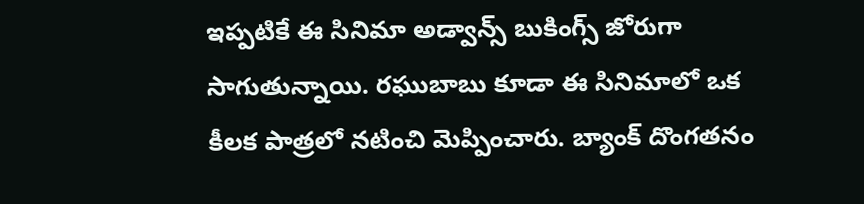ఇప్పటికే ఈ సినిమా అడ్వాన్స్ బుకింగ్స్ జోరుగా సాగుతున్నాయి. రఘుబాబు కూడా ఈ సినిమాలో ఒక కీలక పాత్రలో నటించి మెప్పించారు. బ్యాంక్ దొంగతనం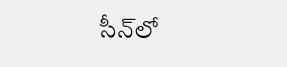సీన్‌లో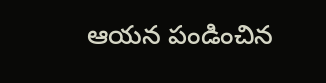ఆయన పండించిన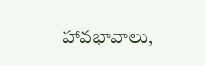హావభావాలు,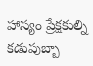హాస్యం ప్రేక్షకుల్ని కడుపుబ్బా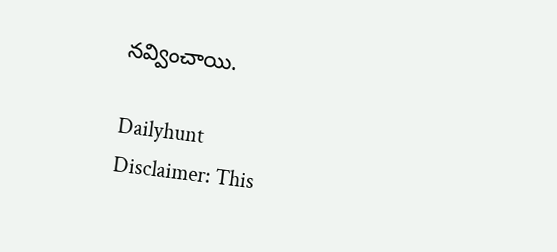నవ్వించాయి.

Dailyhunt
Disclaimer: This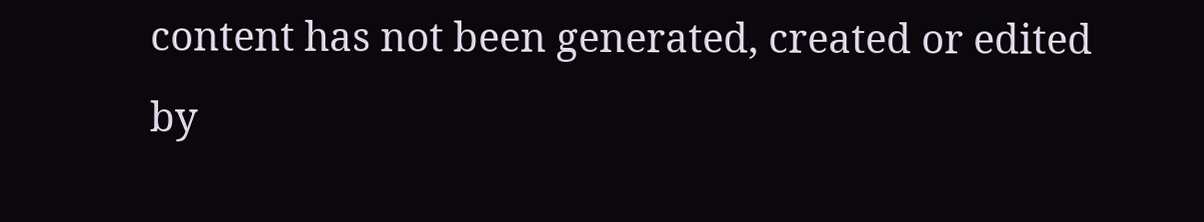content has not been generated, created or edited by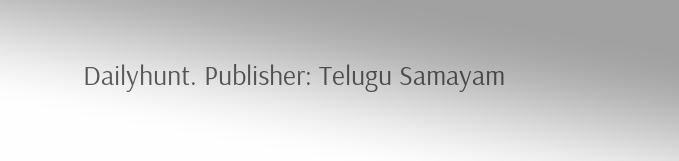Dailyhunt. Publisher: Telugu Samayam